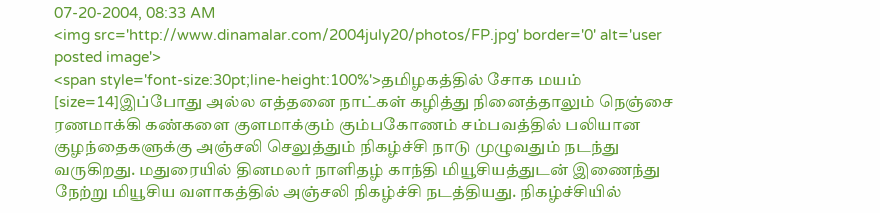07-20-2004, 08:33 AM
<img src='http://www.dinamalar.com/2004july20/photos/FP.jpg' border='0' alt='user posted image'>
<span style='font-size:30pt;line-height:100%'>தமிழகத்தில் சோக மயம்
[size=14]இப்போது அல்ல எத்தனை நாட்கள் கழித்து நினைத்தாலும் நெஞ்சை ரணமாக்கி கண்களை குளமாக்கும் கும்பகோணம் சம்பவத்தில் பலியான குழந்தைகளுக்கு அஞ்சலி செலுத்தும் நிகழ்ச்சி நாடு முழுவதும் நடந்து வருகிறது. மதுரையில் தினமலர் நாளிதழ் காந்தி மியூசியத்துடன் இணைந்து நேற்று மியூசிய வளாகத்தில் அஞ்சலி நிகழ்ச்சி நடத்தியது. நிகழ்ச்சியில்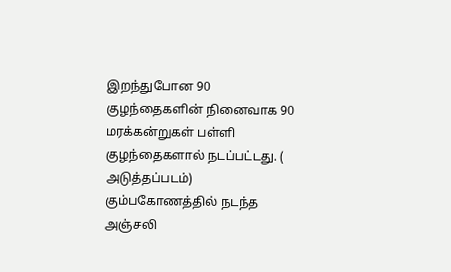இறந்துபோன 90 குழந்தைகளின் நினைவாக 90 மரக்கன்றுகள் பள்ளி குழந்தைகளால் நடப்பட்டது. ( அடுத்தப்படம்) கும்பகோணத்தில் நடந்த அஞ்சலி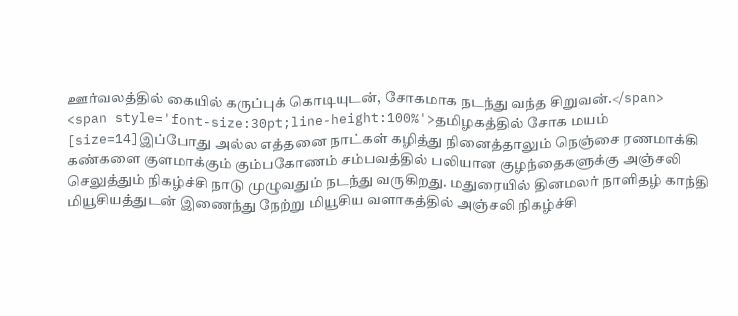ஊர்வலத்தில் கையில் கருப்புக் கொடியுடன், சோகமாக நடந்து வந்த சிறுவன்.</span>
<span style='font-size:30pt;line-height:100%'>தமிழகத்தில் சோக மயம்
[size=14]இப்போது அல்ல எத்தனை நாட்கள் கழித்து நினைத்தாலும் நெஞ்சை ரணமாக்கி கண்களை குளமாக்கும் கும்பகோணம் சம்பவத்தில் பலியான குழந்தைகளுக்கு அஞ்சலி செலுத்தும் நிகழ்ச்சி நாடு முழுவதும் நடந்து வருகிறது. மதுரையில் தினமலர் நாளிதழ் காந்தி மியூசியத்துடன் இணைந்து நேற்று மியூசிய வளாகத்தில் அஞ்சலி நிகழ்ச்சி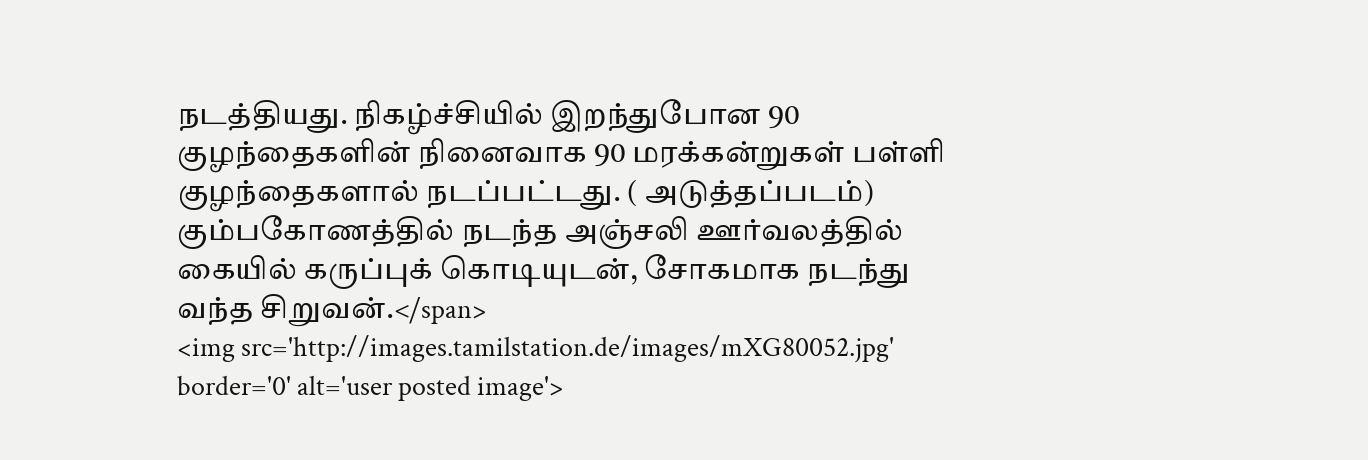நடத்தியது. நிகழ்ச்சியில் இறந்துபோன 90 குழந்தைகளின் நினைவாக 90 மரக்கன்றுகள் பள்ளி குழந்தைகளால் நடப்பட்டது. ( அடுத்தப்படம்) கும்பகோணத்தில் நடந்த அஞ்சலி ஊர்வலத்தில் கையில் கருப்புக் கொடியுடன், சோகமாக நடந்து வந்த சிறுவன்.</span>
<img src='http://images.tamilstation.de/images/mXG80052.jpg' border='0' alt='user posted image'>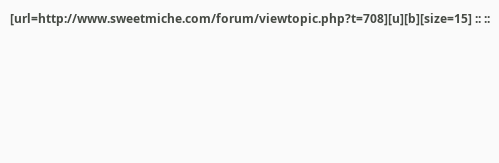[url=http://www.sweetmiche.com/forum/viewtopic.php?t=708][u][b][size=15] :: ::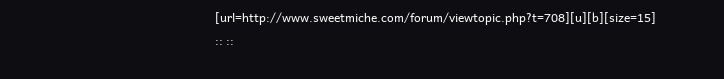[url=http://www.sweetmiche.com/forum/viewtopic.php?t=708][u][b][size=15] :: ::